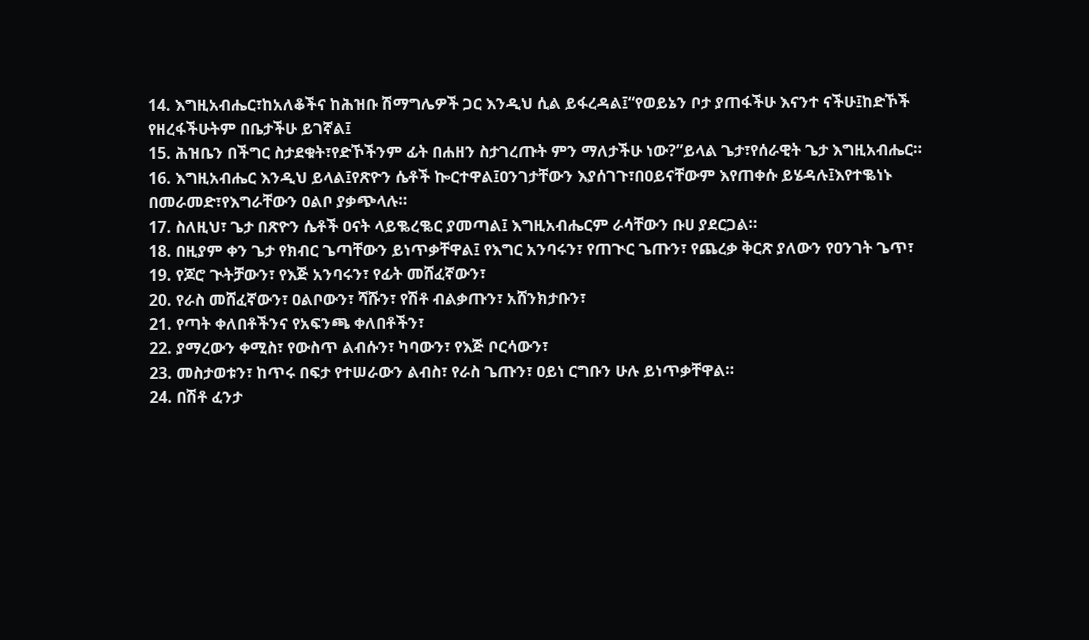14. እግዚአብሔር፣ከአለቆችና ከሕዝቡ ሽማግሌዎች ጋር እንዲህ ሲል ይፋረዳል፤“የወይኔን ቦታ ያጠፋችሁ እናንተ ናችሁ፤ከድኾች የዘረፋችሁትም በቤታችሁ ይገኛል፤
15. ሕዝቤን በችግር ስታደቁት፣የድኾችንም ፊት በሐዘን ስታገረጡት ምን ማለታችሁ ነው?”ይላል ጌታ፣የሰራዊት ጌታ እግዚአብሔር።
16. እግዚአብሔር እንዲህ ይላል፤የጽዮን ሴቶች ኰርተዋል፤ዐንገታቸውን እያሰገጉ፣በዐይናቸውም እየጠቀሱ ይሄዳሉ፤እየተቈነኑ በመራመድ፣የእግራቸውን ዐልቦ ያቃጭላሉ።
17. ስለዚህ፣ ጌታ በጽዮን ሴቶች ዐናት ላይቈረቈር ያመጣል፤ እግዚአብሔርም ራሳቸውን ቡሀ ያደርጋል።
18. በዚያም ቀን ጌታ የክብር ጌጣቸውን ይነጥቃቸዋል፤ የእግር አንባሩን፣ የጠጒር ጌጡን፣ የጨረቃ ቅርጽ ያለውን የዐንገት ጌጥ፣
19. የጆሮ ጒትቻውን፣ የእጅ አንባሩን፣ የፊት መሸፈኛውን፣
20. የራስ መሸፈኛውን፣ ዐልቦውን፣ ሻሹን፣ የሽቶ ብልቃጡን፣ አሸንክታቡን፣
21. የጣት ቀለበቶችንና የአፍንጫ ቀለበቶችን፣
22. ያማረውን ቀሚስ፣ የውስጥ ልብሱን፣ ካባውን፣ የእጅ ቦርሳውን፣
23. መስታወቱን፣ ከጥሩ በፍታ የተሠራውን ልብስ፣ የራስ ጌጡን፣ ዐይነ ርግቡን ሁሉ ይነጥቃቸዋል።
24. በሽቶ ፈንታ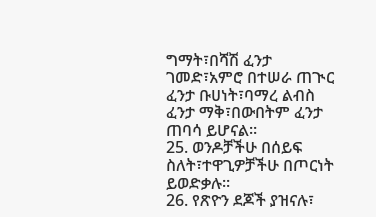ግማት፣በሻሽ ፈንታ ገመድ፣አምሮ በተሠራ ጠጒር ፈንታ ቡሀነት፣ባማረ ልብስ ፈንታ ማቅ፣በውበትም ፈንታ ጠባሳ ይሆናል።
25. ወንዶቻችሁ በሰይፍ ስለት፣ተዋጊዎቻችሁ በጦርነት ይወድቃሉ።
26. የጽዮን ደጆች ያዝናሉ፣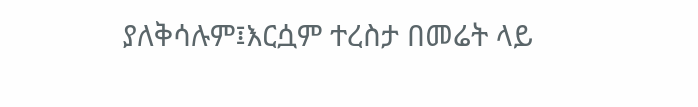ያለቅሳሉም፤እርሷም ተረስታ በመሬት ላይ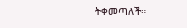ትቀመጣለች።